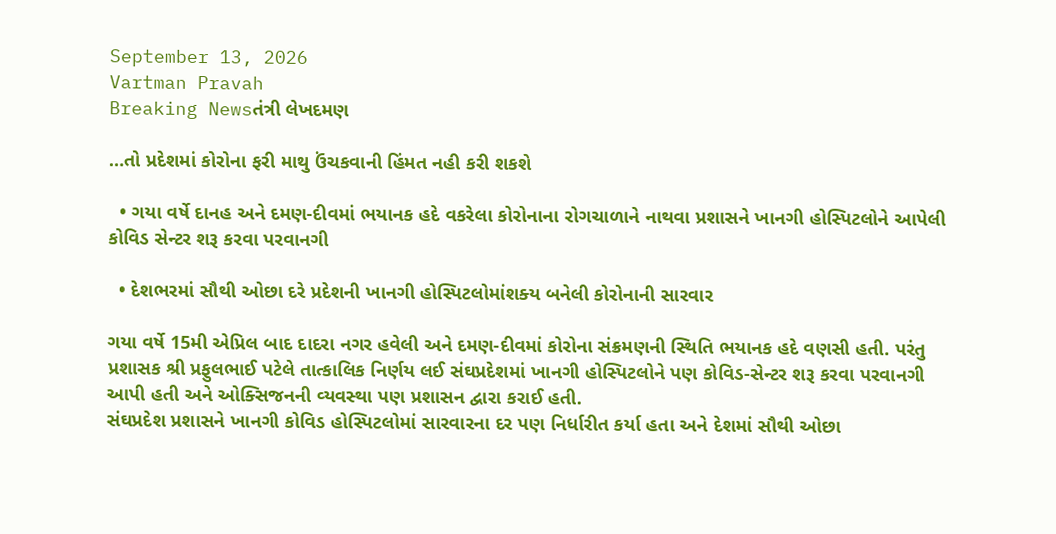September 13, 2026
Vartman Pravah
Breaking Newsતંત્રી લેખદમણ

…તો પ્રદેશમાં કોરોના ફરી માથુ ઉંચકવાની હિંમત નહી કરી શકશે

  • ગયા વર્ષે દાનહ અને દમણ-દીવમાં ભયાનક હદે વકરેલા કોરોનાના રોગચાળાને નાથવા પ્રશાસને ખાનગી હોસ્‍પિટલોને આપેલી કોવિડ સેન્‍ટર શરૂ કરવા પરવાનગી

  • દેશભરમાં સૌથી ઓછા દરે પ્રદેશની ખાનગી હોસ્‍પિટલોમાંશક્‍ય બનેલી કોરોનાની સારવાર

ગયા વર્ષે 15મી એપ્રિલ બાદ દાદરા નગર હવેલી અને દમણ-દીવમાં કોરોના સંક્રમણની સ્‍થિતિ ભયાનક હદે વણસી હતી. પરંતુ પ્રશાસક શ્રી પ્રફુલભાઈ પટેલે તાત્‍કાલિક નિર્ણય લઈ સંઘપ્રદેશમાં ખાનગી હોસ્‍પિટલોને પણ કોવિડ-સેન્‍ટર શરૂ કરવા પરવાનગી આપી હતી અને ઓક્‍સિજનની વ્‍યવસ્‍થા પણ પ્રશાસન દ્વારા કરાઈ હતી.
સંઘપ્રદેશ પ્રશાસને ખાનગી કોવિડ હોસ્‍પિટલોમાં સારવારના દર પણ નિર્ધારીત કર્યા હતા અને દેશમાં સૌથી ઓછા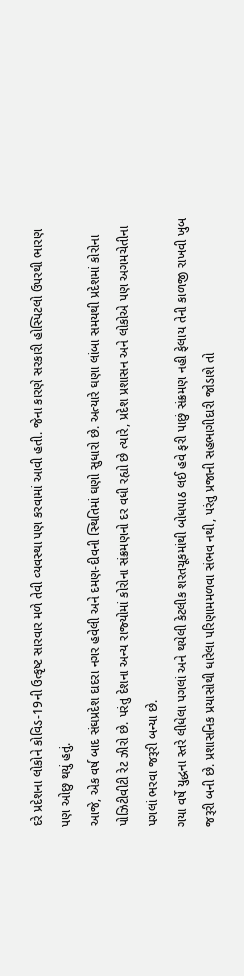દરે પ્રદેશના લોકોને કોવિડ-19ની ઉત્‍કૃષ્‍ટ સારવાર મળે તેવી વ્‍યવસ્‍થા પણ કરવામાં આવી હતી. જેના કારણે સરકારી હોસ્‍પિટલો ઉપરથી ભારણ પણ ઓછુ થયું હતું.
આજે, એક વર્ષ બાદ સંઘપ્રદેશ દાદરા નગર હવેલી અને દમણ-દીવની સ્‍થિતિમાં ઘણો સુધારો છે. અત્‍યારે ઘણા લાંબા સમયથી પ્રદેશમાં કોરોના પોઝિટીવીટી રેટ ઝીરો છે. પરંતુ દેશના અન્‍ય રાજ્‍યોમાં કોરોના સંક્રમણનો દર વધી રહ્યો છે ત્‍યારે, પ્રદેશ પ્રશાસન અને લોકોએ પણ અગમચેતીના પગલાં ભરવા જરૂરી બન્‍યા છે.
ગયા વર્ષે યુદ્ધના સ્‍તરે લીધેલા પગલાં અને થયેલી કેટલીક શરતચૂકમાંથી બોધપાઠ લઈ હવે ફરી પાછું સંક્રમણ નહી ફેલાય તેની કાળજી રાખવી ખુબ જરૂરી બની છે. પ્રશાસનિક પ્રયાસોથી ધારેલા પરિણામમળવા સંભવ નથી, પરંતુ પ્રજાની સહભાગીદારી જોડાશે તો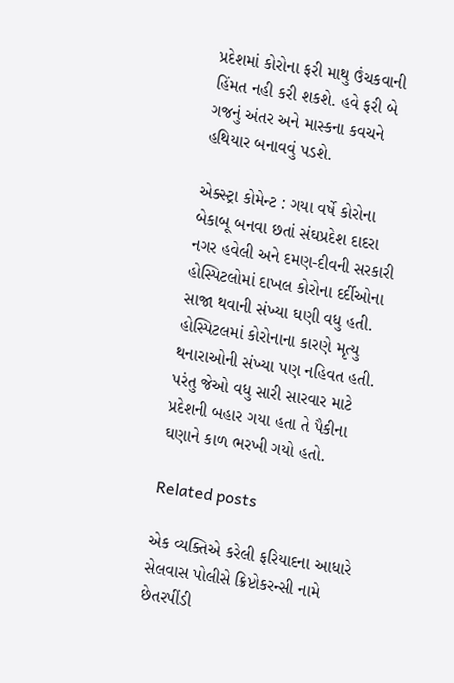પ્રદેશમાં કોરોના ફરી માથુ ઉંચકવાની હિંમત નહી કરી શકશે. હવે ફરી બે ગજનું અંતર અને માસ્‍કના કવચને હથિયાર બનાવવું પડશે.

એક્‍સ્‍ટ્રા કોમેન્‍ટ : ગયા વર્ષે કોરોના બેકાબૂ બનવા છતાં સંઘપ્રદેશ દાદરા નગર હવેલી અને દમણ-દીવની સરકારી હોસ્‍પિટલોમાં દાખલ કોરોના દર્દીઓના સાજા થવાની સંખ્‍યા ઘણી વધુ હતી. હોસ્‍પિટલમાં કોરોનાના કારણે મૃત્‍યુ થનારાઓની સંખ્‍યા પણ નહિવત હતી. પરંતુ જેઓ વધુ સારી સારવાર માટે પ્રદેશની બહાર ગયા હતા તે પૈકીના ઘણાને કાળ ભરખી ગયો હતો.

Related posts

એક વ્‍યક્‍તિએ કરેલી ફરિયાદના આધારે સેલવાસ પોલીસે ક્રિપ્ટોકરન્‍સી નામે છેતરપીંડી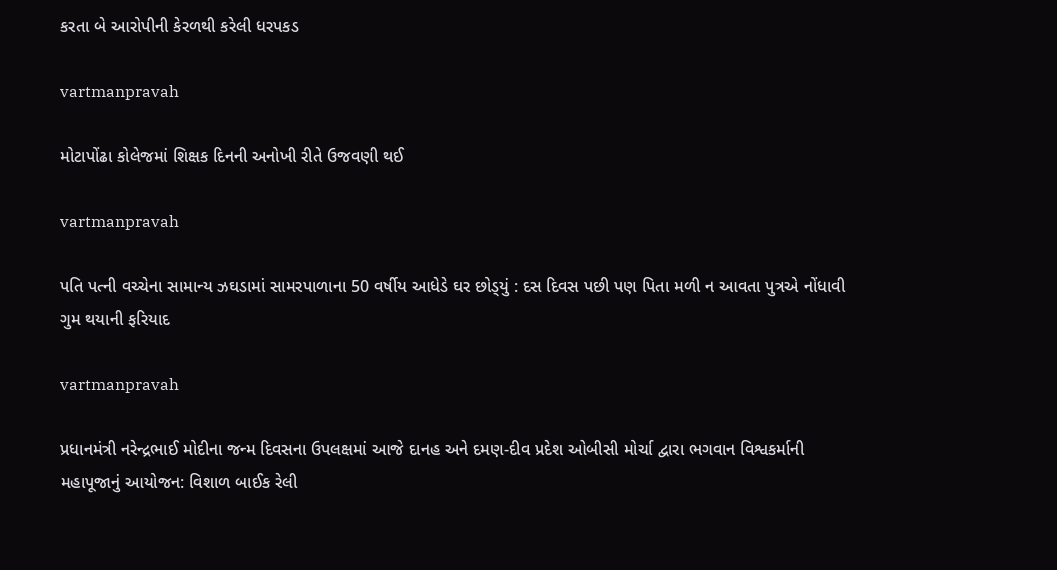કરતા બે આરોપીની કેરળથી કરેલી ધરપકડ

vartmanpravah

મોટાપોંઢા કોલેજમાં શિક્ષક દિનની અનોખી રીતે ઉજવણી થઈ

vartmanpravah

પતિ પત્‍ની વચ્‍ચેના સામાન્‍ય ઝઘડામાં સામરપાળાના 50 વર્ષીય આધેડે ઘર છોડ્‍યું : દસ દિવસ પછી પણ પિતા મળી ન આવતા પુત્રએ નોંધાવી ગુમ થયાની ફરિયાદ

vartmanpravah

પ્રધાનમંત્રી નરેન્‍દ્રભાઈ મોદીના જન્‍મ દિવસના ઉપલક્ષમાં આજે દાનહ અને દમણ-દીવ પ્રદેશ ઓબીસી મોર્ચા દ્વારા ભગવાન વિશ્વકર્માની મહાપૂજાનું આયોજન: વિશાળ બાઈક રેલી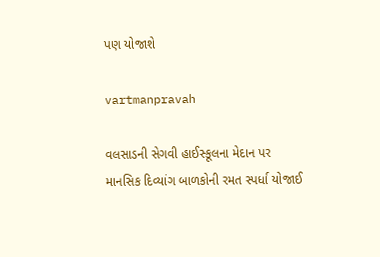પણ યોજાશે

vartmanpravah

વલસાડની સેગવી હાઈસ્‍કૂલના મેદાન પર માનસિક દિવ્‍યાંગ બાળકોની રમત સ્‍પર્ધા યોજાઈ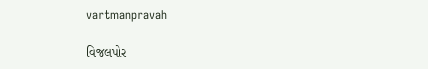vartmanpravah

વિજલપોર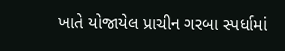ખાતે યોજાયેલ પ્રાચીન ગરબા સ્‍પર્ધામાં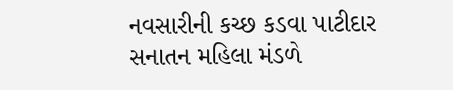નવસારીની કચ્‍છ કડવા પાટીદાર સનાતન મહિલા મંડળે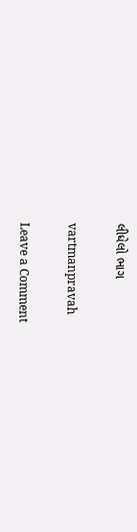લીધેલો ભાગ

vartmanpravah

Leave a Comment